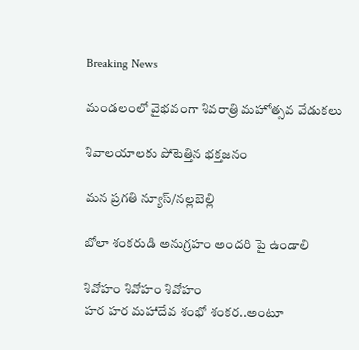Breaking News

మండలంలో వైభవంగా శివరాత్రి మహోత్సవ వేడుకలు

శివాలయాలకు పోటెత్తిన భక్తజనం

మన ప్రగతి న్యూస్/నల్లబెల్లి

బోలా శంకరుడి అనుగ్రహం అందరి పై ఉండాలి

శివోహం శివోహం శివోహం
హర హర మహాదేవ శంభో శంకర..అంటూ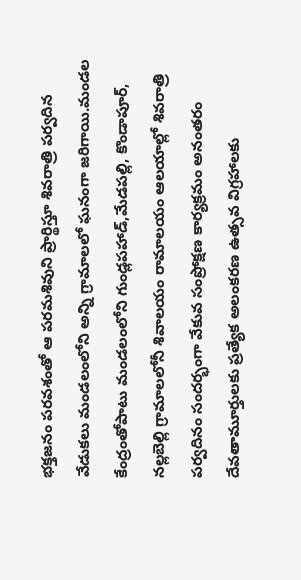భక్తజనం పరవశంతో ఆ పరమశివుని ప్రార్థిస్తూ శివరాత్రి పర్వదిన వేడుకలు మండలంలోని అన్ని గ్రామాలలో ఘనంగా జరిగాయి.మండల కేంద్రంతోపాటు మండలంలోని గుండ్లపహాడ్,మేడపల్లి, కొండాపూర్, నల్లబెల్లి గ్రామాలలోనీ శివాలయం రామాలయం ఆలయాల్లో శివరాత్రి పర్వదినం సందర్భంగా వేకువ సంప్రోక్షణ కార్యక్రమం అనంతరం దేవతామూర్తులకు ప్రత్యేక అలంకరణ ఉత్సవ విగ్రహాలకు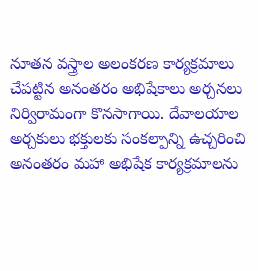నూతన వస్త్రాల అలంకరణ కార్యక్రమాలు చేపట్టిన అనంతరం అభిషేకాలు అర్చనలు నిర్విరామంగా కొనసాగాయి. దేవాలయాల అర్చకులు భక్తులకు సంకల్పాన్ని ఉచ్చరించి అనంతరం మహా అభిషేక కార్యక్రమాలను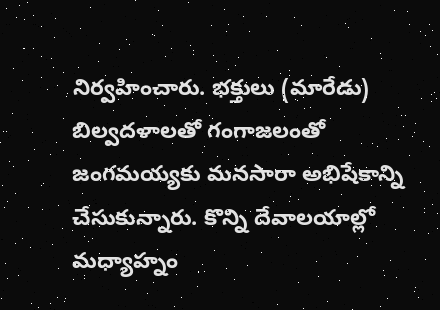నిర్వహించారు. భక్తులు (మారేడు) బిల్వదళాలతో గంగాజలంతో జంగమయ్యకు మనసారా అభిషేకాన్ని చేసుకున్నారు. కొన్ని దేవాలయాల్లో మధ్యాహ్నం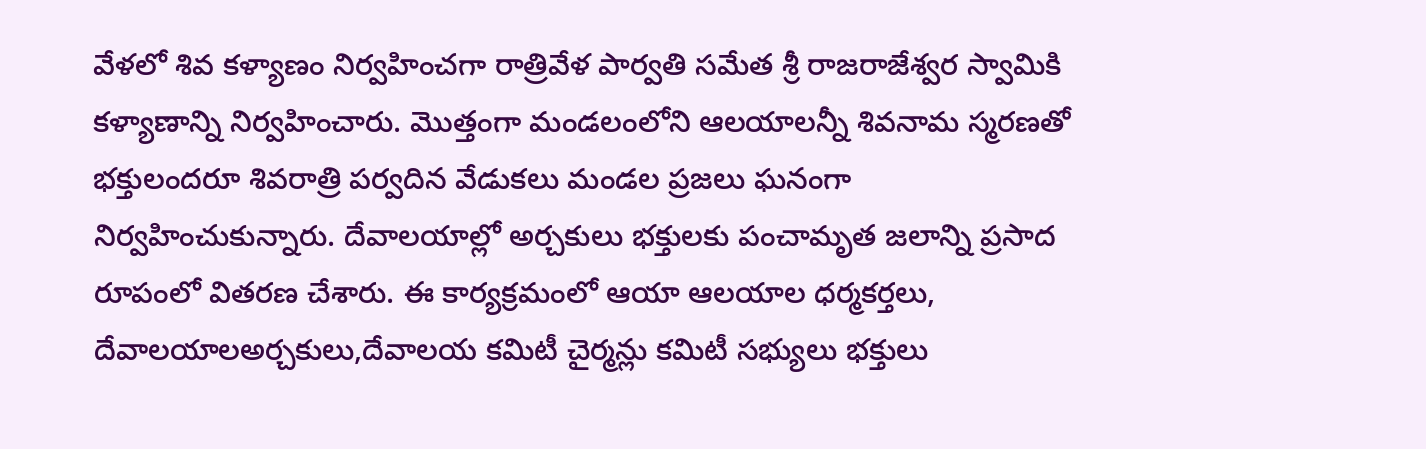వేళలో శివ కళ్యాణం నిర్వహించగా రాత్రివేళ పార్వతి సమేత శ్రీ రాజరాజేశ్వర స్వామికి కళ్యాణాన్ని నిర్వహించారు. మొత్తంగా మండలంలోని ఆలయాలన్నీ శివనామ స్మరణతో భక్తులందరూ శివరాత్రి పర్వదిన వేడుకలు మండల ప్రజలు ఘనంగా నిర్వహించుకున్నారు. దేవాలయాల్లో అర్చకులు భక్తులకు పంచామృత జలాన్ని ప్రసాద రూపంలో వితరణ చేశారు. ఈ కార్యక్రమంలో ఆయా ఆలయాల ధర్మకర్తలు, దేవాలయాలఅర్చకులు,దేవాలయ కమిటీ చైర్మన్లు కమిటీ సభ్యులు భక్తులు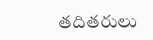తదితరులు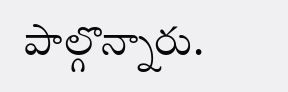పాల్గొన్నారు.